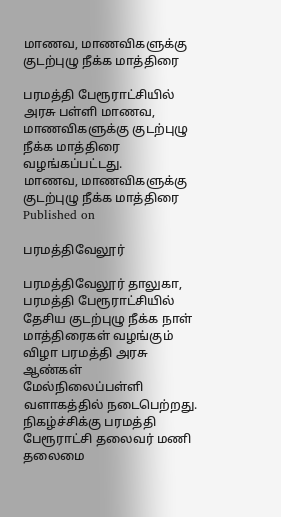மாணவ, மாணவிகளுக்கு குடற்புழு நீக்க மாத்திரை

பரமத்தி பேரூராட்சியில் அரசு பள்ளி மாணவ, மாணவிகளுக்கு குடற்புழு நீக்க மாத்திரை வழங்கப்பட்டது.
மாணவ, மாணவிகளுக்கு குடற்புழு நீக்க மாத்திரை
Published on

பரமத்திவேலூர்

பரமத்திவேலூர் தாலுகா, பரமத்தி பேரூராட்சியில் தேசிய குடற்புழு நீக்க நாள் மாத்திரைகள் வழங்கும் விழா பரமத்தி அரசு ஆண்கள் மேல்நிலைப்பள்ளி வளாகத்தில் நடைபெற்றது. நிகழ்ச்சிக்கு பரமத்தி பேரூராட்சி தலைவர் மணி தலைமை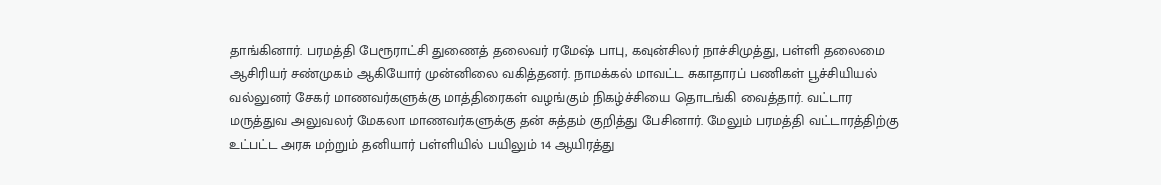தாங்கினார். பரமத்தி பேரூராட்சி துணைத் தலைவர் ரமேஷ் பாபு, கவுன்சிலர் நாச்சிமுத்து, பள்ளி தலைமை ஆசிரியர் சண்முகம் ஆகியோர் முன்னிலை வகித்தனர். நாமக்கல் மாவட்ட சுகாதாரப் பணிகள் பூச்சியியல் வல்லுனர் சேகர் மாணவர்களுக்கு மாத்திரைகள் வழங்கும் நிகழ்ச்சியை தொடங்கி வைத்தார். வட்டார மருத்துவ அலுவலர் மேகலா மாணவர்களுக்கு தன் சுத்தம் குறித்து பேசினார். மேலும் பரமத்தி வட்டாரத்திற்கு உட்பட்ட அரசு மற்றும் தனியார் பள்ளியில் பயிலும் 14 ஆயிரத்து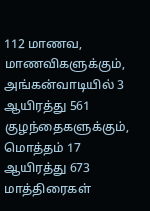112 மாணவ, மாணவிகளுக்கும், அங்கன்வாடியில் 3 ஆயிரத்து 561 குழந்தைகளுக்கும், மொத்தம் 17 ஆயிரத்து 673 மாத்திரைகள்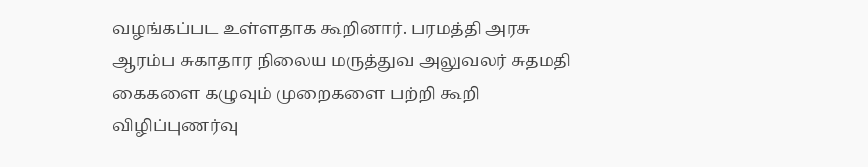வழங்கப்பட உள்ளதாக கூறினார். பரமத்தி அரசு ஆரம்ப சுகாதார நிலைய மருத்துவ அலுவலர் சுதமதி கைகளை கழுவும் முறைகளை பற்றி கூறி விழிப்புணர்வு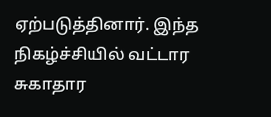ஏற்படுத்தினார். இந்த நிகழ்ச்சியில் வட்டார சுகாதார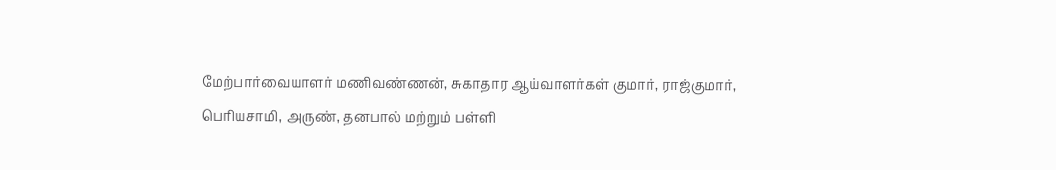மேற்பார்வையாளர் மணிவண்ணன், சுகாதார ஆய்வாளர்கள் குமார், ராஜ்குமார், பெரியசாமி, அருண், தனபால் மற்றும் பள்ளி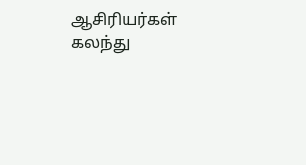ஆசிரியர்கள் கலந்து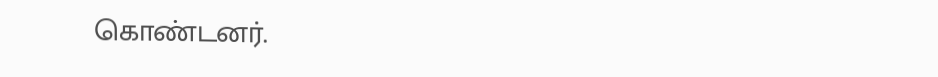கொண்டனர்.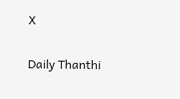X

Daily Thanthi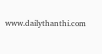www.dailythanthi.com